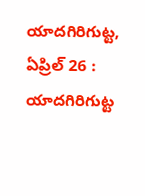యాదగిరిగుట్ట, ఏప్రిల్ 26 : యాదగిరిగుట్ట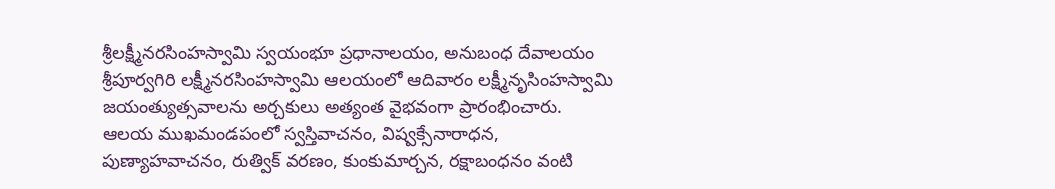శ్రీలక్ష్మీనరసింహస్వామి స్వయంభూ ప్రధానాలయం, అనుబంధ దేవాలయం శ్రీపూర్వగిరి లక్ష్మీనరసింహస్వామి ఆలయంలో ఆదివారం లక్ష్మీనృసింహస్వామి జయంత్యుత్సవాలను అర్చకులు అత్యంత వైభవంగా ప్రారంభించారు.
ఆలయ ముఖమండపంలో స్వస్తివాచనం, విష్వక్సేనారాధన, పుణ్యాహవాచనం, రుత్విక్ వరణం, కుంకుమార్చన, రక్షాబంధనం వంటి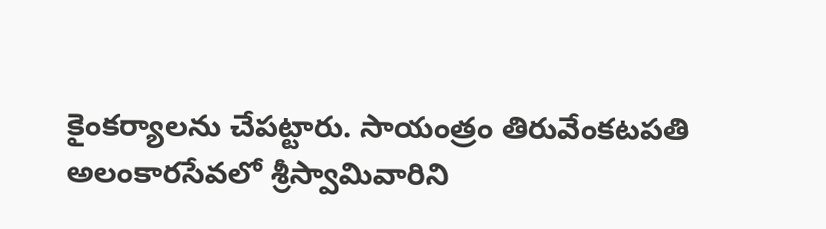కైంకర్యాలను చేపట్టారు. సాయంత్రం తిరువేంకటపతి అలంకారసేవలో శ్రీస్వామివారిని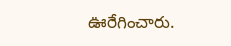ఊరేగించారు.